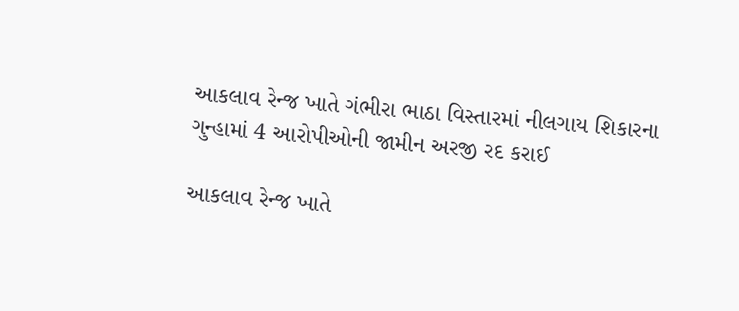આકલાવ રેન્જ ખાતે ગંભીરા ભાઠા વિસ્તારમાં નીલગાય શિકારના ગુન્હામાં 4 આરોપીઓની જામીન અરજી રદ કરાઈ

આકલાવ રેન્જ ખાતે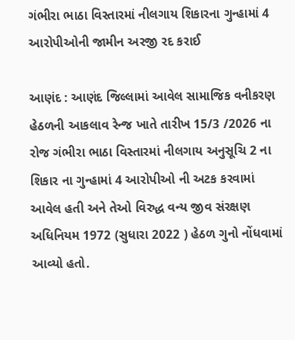ગંભીરા ભાઠા વિસ્તારમાં નીલગાય શિકારના ગુન્હામાં 4 આરોપીઓની જામીન અરજી રદ કરાઈ

આણંદ : આણંદ જિલ્લામાં આવેલ સામાજિક વનીકરણ હેઠળની આકલાવ રેન્જ ખાતે તારીખ 15/3 /2026 ના રોજ ગંભીરા ભાઠા વિસ્તારમાં નીલગાય અનુસૂચિ 2 ના શિકાર ના ગુન્હામાં 4 આરોપીઓ ની અટક કરવામાં આવેલ હતી અને તેઓ વિરુદ્ધ વન્ય જીવ સંરક્ષણ અધિનિયમ 1972 (સુધારા 2022 ) હેઠળ ગુનો નોંધવામાં આવ્યો હતો.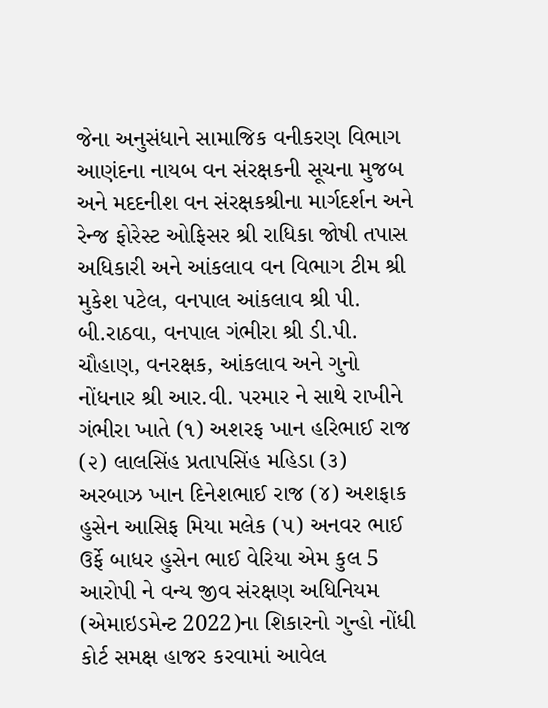જેના અનુસંધાને સામાજિક વનીકરણ વિભાગ આણંદના નાયબ વન સંરક્ષકની સૂચના મુજબ અને મદદનીશ વન સંરક્ષકશ્રીના માર્ગદર્શન અને રેન્જ ફોરેસ્ટ ઓફિસર શ્રી રાધિકા જોષી તપાસ અધિકારી અને આંકલાવ વન વિભાગ ટીમ શ્રી મુકેશ પટેલ, વનપાલ આંકલાવ શ્રી પી. બી.રાઠવા, વનપાલ ગંભીરા શ્રી ડી.પી. ચૌહાણ, વનરક્ષક, આંકલાવ અને ગુનો નોંધનાર શ્રી આર.વી. પરમાર ને સાથે રાખીને ગંભીરા ખાતે (૧) અશરફ ખાન હરિભાઈ રાજ (૨) લાલસિંહ પ્રતાપસિંહ મહિડા (૩) અરબાઝ ખાન દિનેશભાઈ રાજ (૪) અશફાક હુસેન આસિફ મિયા મલેક (૫) અનવર ભાઈ ઉર્ફે બાધર હુસેન ભાઈ વેરિયા એમ કુલ 5 આરોપી ને વન્ય જીવ સંરક્ષણ અધિનિયમ (એમાઇડમેન્ટ 2022)ના શિકારનો ગુન્હો નોંધી કોર્ટ સમક્ષ હાજર કરવામાં આવેલ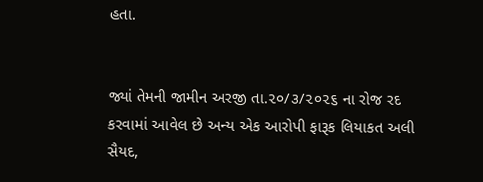હતા.


જ્યાં તેમની જામીન અરજી તા.૨૦/૩/૨૦૨૬ ના રોજ રદ કરવામાં આવેલ છે અન્ય એક આરોપી ફારૂક લિયાકત અલી સૈયદ,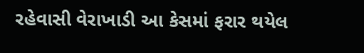રહેવાસી વેરાખાડી આ કેસમાં ફરાર થયેલ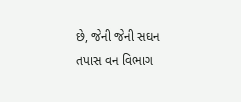છે, જેની જેની સઘન તપાસ વન વિભાગ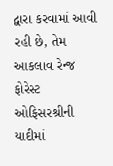દ્વારા કરવામાં આવી રહી છે, તેમ આકલાવ રેન્જ ફોરેસ્ટ ઓફિસરશ્રીની યાદીમાં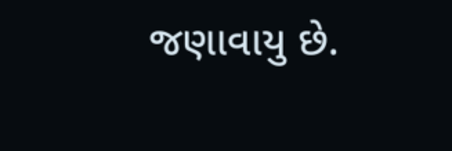જણાવાયુ છે.